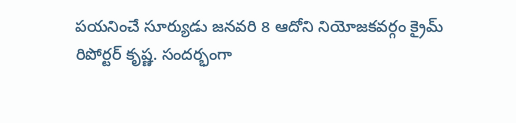పయనించే సూర్యుడు జనవరి 8 ఆదోని నియోజకవర్గం క్రైమ్ రిపోర్టర్ కృష్ణ. సందర్భంగా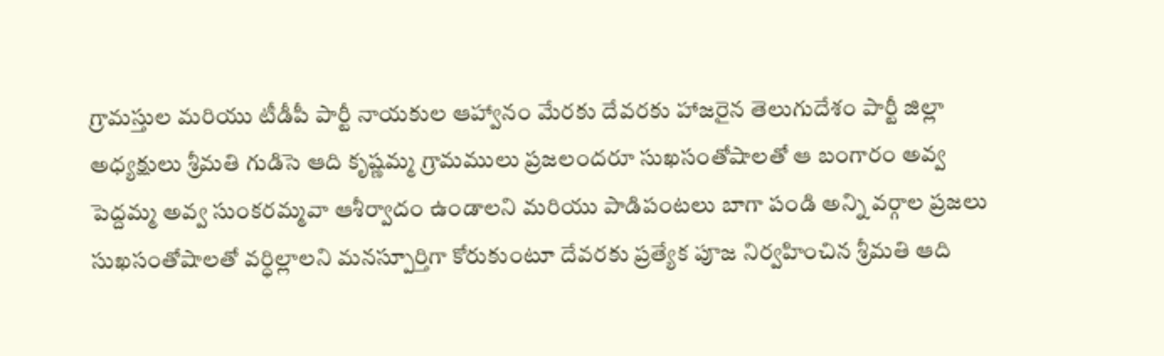గ్రామస్తుల మరియు టీడీపీ పార్టీ నాయకుల ఆహ్వానం మేరకు దేవరకు హాజరైన తెలుగుదేశం పార్టీ జిల్లా అధ్యక్షులు శ్రీమతి గుడిసె ఆది కృష్ణమ్మ గ్రామములు ప్రజలందరూ సుఖసంతోషాలతో ఆ బంగారం అవ్వ పెద్దమ్మ అవ్వ సుంకరమ్మవా ఆశీర్వాదం ఉండాలని మరియు పాడిపంటలు బాగా పండి అన్ని వర్గాల ప్రజలు సుఖసంతోషాలతో వర్ధిల్లాలని మనస్పూర్తిగా కోరుకుంటూ దేవరకు ప్రత్యేక పూజ నిర్వహించిన శ్రీమతి ఆది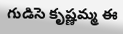గుడిసె కృష్ణమ్మ ఈ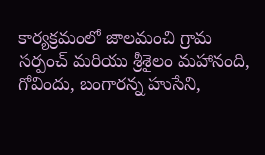కార్యక్రమంలో జాలమంచి గ్రామ సర్పంచ్ మరియు శ్రీశైలం మహానంది, గోవిందు, బంగారన్న హుసేని,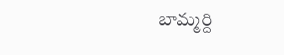బామ్మర్ది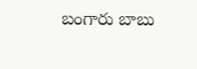బంగారు బాబు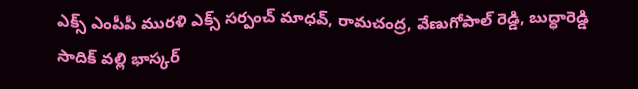ఎక్స్ ఎంపీపీ మురళి ఎక్స్ సర్పంచ్ మాధవ్, రామచంద్ర, వేణుగోపాల్ రెడ్డి, బుద్ధారెడ్డి సాదిక్ వల్లి భాస్కర్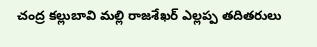చంద్ర కల్లుబావి మల్లి రాజశేఖర్ ఎల్లప్ప తదితరులు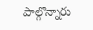పాల్గొన్నారు